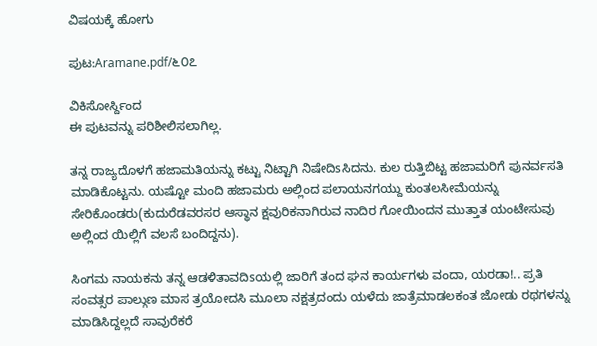ವಿಷಯಕ್ಕೆ ಹೋಗು

ಪುಟ:Aramane.pdf/೬೦೭

ವಿಕಿಸೋರ್ಸ್ದಿಂದ
ಈ ಪುಟವನ್ನು ಪರಿಶೀಲಿಸಲಾಗಿಲ್ಲ.

ತನ್ನ ರಾಜ್ಯದೊಳಗೆ ಹಜಾಮತಿಯನ್ನು ಕಟ್ಟು ನಿಟ್ಟಾಗಿ ನಿಷೇದಿsಸಿದನು. ಕುಲ ರುತ್ತಿಬಿಟ್ಟ ಹಜಾಮರಿಗೆ ಪುನರ್ವಸತಿ ಮಾಡಿಕೊಟ್ಟನು. ಯಷ್ಟೋ ಮಂದಿ ಹಜಾಮರು ಅಲ್ಲಿಂದ ಪಲಾಯನಗಯ್ದು ಕುಂತಲಸೀಮೆಯನ್ನು ಸೇರಿಕೊಂಡರು(ಕುದುರೆಡವರಸರ ಆಸ್ಥಾನ ಕ್ಷವುರಿಕನಾಗಿರುವ ನಾದಿರ ಗೋಯಿಂದನ ಮುತ್ತಾತ ಯಂಟೇಸುವು ಅಲ್ಲಿಂದ ಯಿಲ್ಲಿಗೆ ವಲಸೆ ಬಂದಿದ್ದನು).

ಸಿಂಗಮ ನಾಯಕನು ತನ್ನ ಆಡಳಿತಾವದಿsಯಲ್ಲಿ ಜಾರಿಗೆ ತಂದ ಘನ ಕಾರ್ಯಗಳು ವಂದಾ, ಯರಡಾ!.. ಪ್ರತಿ ಸಂವತ್ಸರ ಪಾಲ್ಗುಣ ಮಾಸ ತ್ರಯೋದಸಿ ಮೂಲಾ ನಕ್ಷತ್ರದಂದು ಯಳೆದು ಜಾತ್ರೆಮಾಡಲಕಂತ ಜೋಡು ರಥಗಳನ್ನು ಮಾಡಿಸಿದ್ದಲ್ಲದೆ ಸಾವುರೆಕರೆ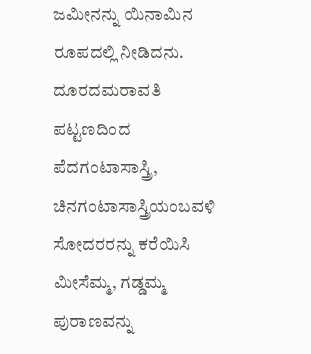ಜಮೀನನ್ನು ಯಿನಾಮಿನ ರೂಪದಲ್ಲಿ ನೀಡಿದನು. ದೂರದಮರಾವತಿ ಪಟ್ಟಣದಿಂದ ಪೆದಗಂಟಾಸಾಸ್ತ್ರಿ, ಚಿನಗಂಟಾಸಾಸ್ತ್ರಿಯಂಬವಳಿ ಸೋದರರನ್ನು ಕರೆಯಿಸಿ ಮೀಸೆಮ್ಮ, ಗಡ್ಡಮ್ಮ ಪುರಾಣವನ್ನು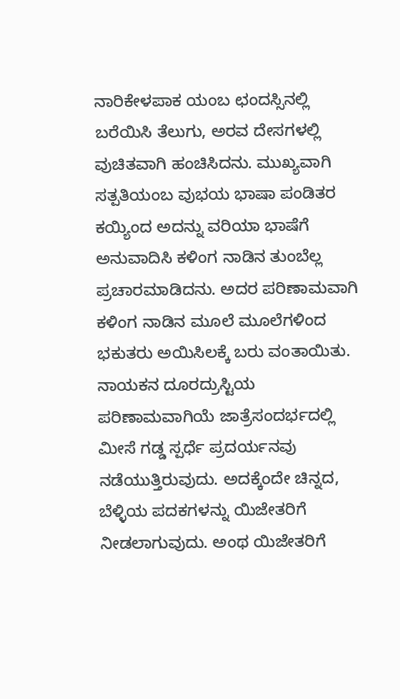ನಾರಿಕೇಳಪಾಕ ಯಂಬ ಛಂದಸ್ಸಿನಲ್ಲಿ ಬರೆಯಿಸಿ ತೆಲುಗು, ಅರವ ದೇಸಗಳಲ್ಲಿ ವುಚಿತವಾಗಿ ಹಂಚಿಸಿದನು. ಮುಖ್ಯವಾಗಿ ಸತ್ಪತಿಯಂಬ ವುಭಯ ಭಾಷಾ ಪಂಡಿತರ ಕಯ್ಯಿಂದ ಅದನ್ನು ವರಿಯಾ ಭಾಷೆಗೆ ಅನುವಾದಿಸಿ ಕಳಿಂಗ ನಾಡಿನ ತುಂಬೆಲ್ಲ ಪ್ರಚಾರಮಾಡಿದನು. ಅದರ ಪರಿಣಾಮವಾಗಿ ಕಳಿಂಗ ನಾಡಿನ ಮೂಲೆ ಮೂಲೆಗಳಿಂದ ಭಕುತರು ಅಯಿಸಿಲಕ್ಕೆ ಬರು ವಂತಾಯಿತು. ನಾಯಕನ ದೂರದ್ರುಸ್ಟಿಯ ಪರಿಣಾಮವಾಗಿಯೆ ಜಾತ್ರೆಸಂದರ್ಭದಲ್ಲಿ ಮೀಸೆ ಗಡ್ಡ ಸ್ಪರ್ಧೆ ಪ್ರದರ್ಯನವು ನಡೆಯುತ್ತಿರುವುದು. ಅದಕ್ಕೆಂದೇ ಚಿನ್ನದ, ಬೆಳ್ಳಿಯ ಪದಕಗಳನ್ನು ಯಿಜೇತರಿಗೆ ನೀಡಲಾಗುವುದು. ಅಂಥ ಯಿಜೇತರಿಗೆ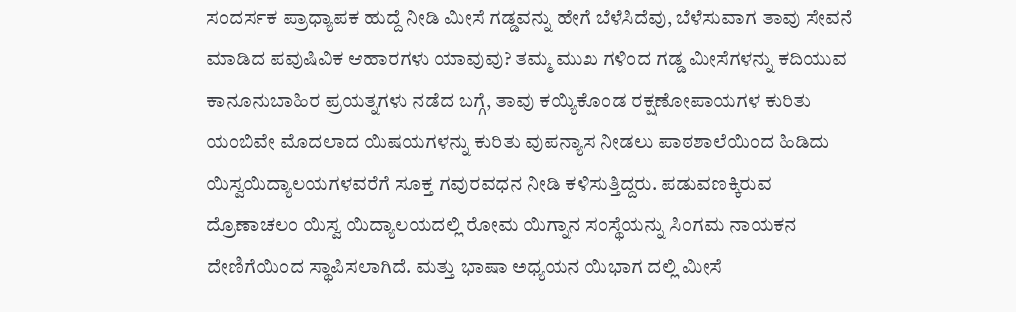ಸಂದರ್ಸಕ ಪ್ರಾಧ್ಯಾಪಕ ಹುದ್ದೆ ನೀಡಿ ಮೀಸೆ ಗಡ್ಡವನ್ನು ಹೇಗೆ ಬೆಳೆಸಿದೆವು, ಬೆಳೆಸುವಾಗ ತಾವು ಸೇವನೆ ಮಾಡಿದ ಪವುಷಿವಿಕ ಆಹಾರಗಳು ಯಾವುವು? ತಮ್ಮ ಮುಖ ಗಳಿಂದ ಗಡ್ಡ ಮೀಸೆಗಳನ್ನು ಕದಿಯುವ ಕಾನೂನುಬಾಹಿರ ಪ್ರಯತ್ನಗಳು ನಡೆದ ಬಗ್ಗೆ, ತಾವು ಕಯ್ಯಿಕೊಂಡ ರಕ್ಷಣೋಪಾಯಗಳ ಕುರಿತು ಯಂಬಿವೇ ಮೊದಲಾದ ಯಿಷಯಗಳನ್ನು ಕುರಿತು ವುಪನ್ಯಾಸ ನೀಡಲು ಪಾಠಶಾಲೆಯಿಂದ ಹಿಡಿದು ಯಿಸ್ವಯಿದ್ಯಾಲಯಗಳವರೆಗೆ ಸೂಕ್ತ ಗವುರವಧನ ನೀಡಿ ಕಳಿಸುತ್ತಿದ್ದರು. ಪಡುವಣಕ್ಕಿರುವ ದ್ರೊಣಾಚಲಂ ಯಿಸ್ವ ಯಿದ್ಯಾಲಯದಲ್ಲಿ ರೋಮ ಯಿಗ್ನಾನ ಸಂಸ್ಥೆಯನ್ನು ಸಿಂಗಮ ನಾಯಕನ ದೇಣಿಗೆಯಿಂದ ಸ್ಥಾಪಿಸಲಾಗಿದೆ. ಮತ್ತು ಭಾಷಾ ಅಧ್ಯಯನ ಯಿಭಾಗ ದಲ್ಲಿ ಮೀಸೆ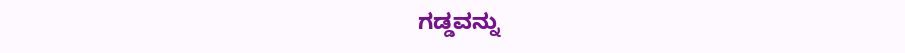ಗಡ್ಡವನ್ನು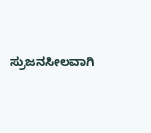ಸ್ರುಜನಸೀಲವಾಗಿ